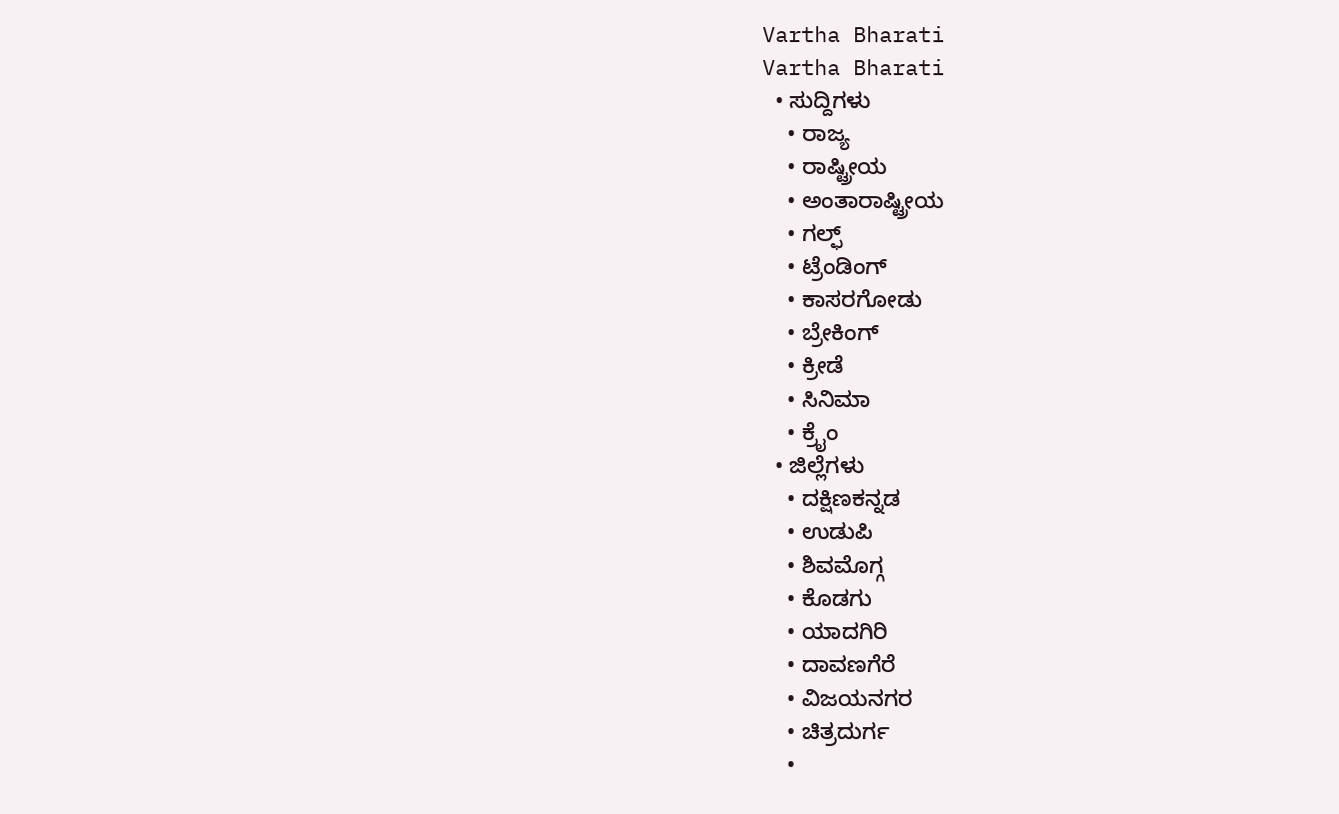Vartha Bharati
Vartha Bharati
  • ಸುದ್ದಿಗಳು
    • ರಾಜ್ಯ
    • ರಾಷ್ಟ್ರೀಯ
    • ಅಂತಾರಾಷ್ಟ್ರೀಯ
    • ಗಲ್ಫ್
    • ಟ್ರೆಂಡಿಂಗ್
    • ಕಾಸರಗೋಡು
    • ಬ್ರೇಕಿಂಗ್
    • ಕ್ರೀಡೆ
    • ಸಿನಿಮಾ
    • ಕ್ರೈಂ
  • ಜಿಲ್ಲೆಗಳು
    • ದಕ್ಷಿಣಕನ್ನಡ
    • ಉಡುಪಿ
    • ಶಿವಮೊಗ್ಗ
    • ಕೊಡಗು
    • ಯಾದಗಿರಿ
    • ದಾವಣಗೆರೆ
    • ವಿಜಯನಗರ
    • ಚಿತ್ರದುರ್ಗ
    •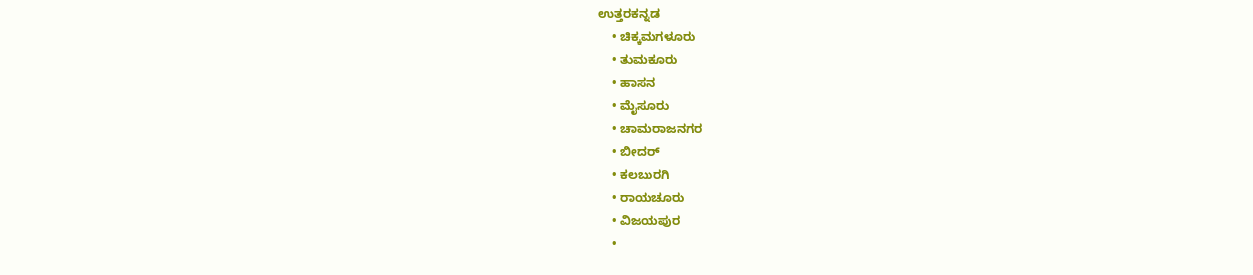ಉತ್ತರಕನ್ನಡ
    • ಚಿಕ್ಕಮಗಳೂರು
    • ತುಮಕೂರು
    • ಹಾಸನ
    • ಮೈಸೂರು
    • ಚಾಮರಾಜನಗರ
    • ಬೀದರ್‌
    • ಕಲಬುರಗಿ
    • ರಾಯಚೂರು
    • ವಿಜಯಪುರ
    •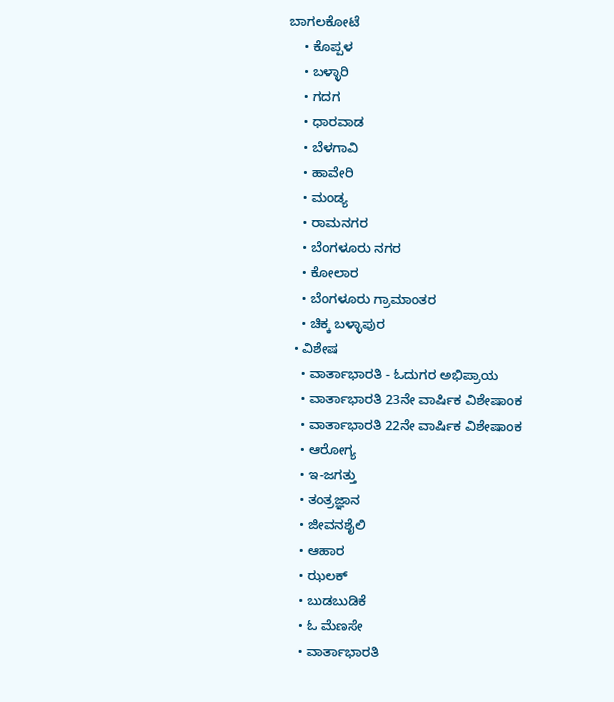ಬಾಗಲಕೋಟೆ
    • ಕೊಪ್ಪಳ
    • ಬಳ್ಳಾರಿ
    • ಗದಗ
    • ಧಾರವಾಡ‌
    • ಬೆಳಗಾವಿ
    • ಹಾವೇರಿ
    • ಮಂಡ್ಯ
    • ರಾಮನಗರ
    • ಬೆಂಗಳೂರು ನಗರ
    • ಕೋಲಾರ
    • ಬೆಂಗಳೂರು ಗ್ರಾಮಾಂತರ
    • ಚಿಕ್ಕ ಬಳ್ಳಾಪುರ
  • ವಿಶೇಷ
    • ವಾರ್ತಾಭಾರತಿ - ಓದುಗರ ಅಭಿಪ್ರಾಯ
    • ವಾರ್ತಾಭಾರತಿ 23ನೇ ವಾರ್ಷಿಕ ವಿಶೇಷಾಂಕ
    • ವಾರ್ತಾಭಾರತಿ 22ನೇ ವಾರ್ಷಿಕ ವಿಶೇಷಾಂಕ
    • ಆರೋಗ್ಯ
    • ಇ-ಜಗತ್ತು
    • ತಂತ್ರಜ್ಞಾನ
    • ಜೀವನಶೈಲಿ
    • ಆಹಾರ
    • ಝಲಕ್
    • ಬುಡಬುಡಿಕೆ
    • ಓ ಮೆಣಸೇ
    • ವಾರ್ತಾಭಾರತಿ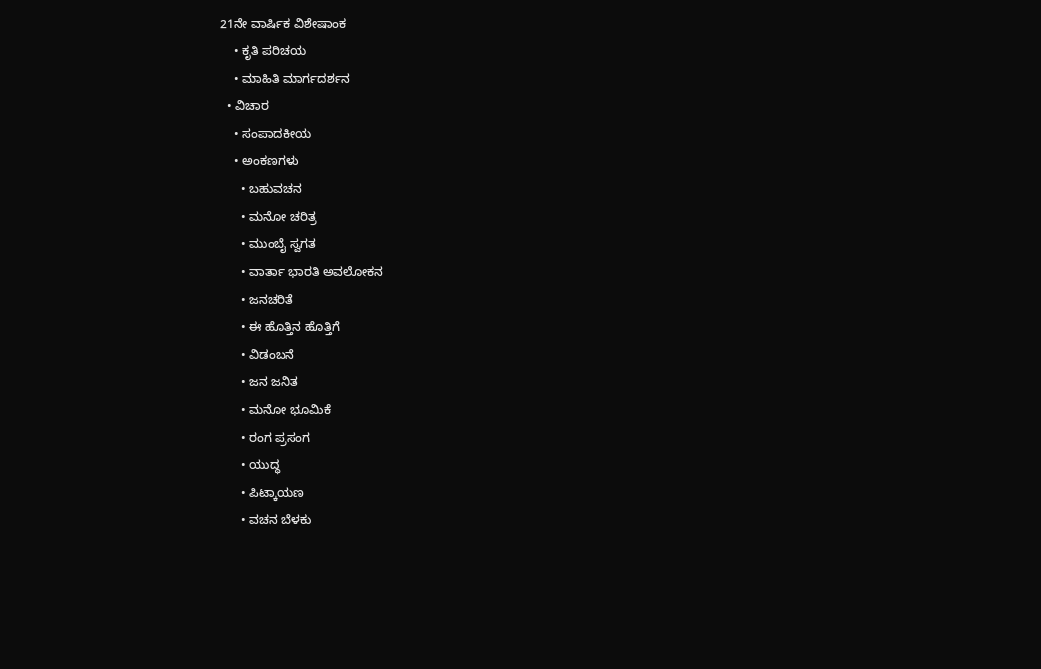21ನೇ ವಾರ್ಷಿಕ ವಿಶೇಷಾಂಕ
    • ಕೃತಿ ಪರಿಚಯ
    • ಮಾಹಿತಿ ಮಾರ್ಗದರ್ಶನ
  • ವಿಚಾರ
    • ಸಂಪಾದಕೀಯ
    • ಅಂಕಣಗಳು
      • ಬಹುವಚನ
      • ಮನೋ ಚರಿತ್ರ
      • ಮುಂಬೈ ಸ್ವಗತ
      • ವಾರ್ತಾ ಭಾರತಿ ಅವಲೋಕನ
      • ಜನಚರಿತೆ
      • ಈ ಹೊತ್ತಿನ ಹೊತ್ತಿಗೆ
      • ವಿಡಂಬನೆ
      • ಜನ ಜನಿತ
      • ಮನೋ ಭೂಮಿಕೆ
      • ರಂಗ ಪ್ರಸಂಗ
      • ಯುದ್ಧ
      • ಪಿಟ್ಕಾಯಣ
      • ವಚನ ಬೆಳಕು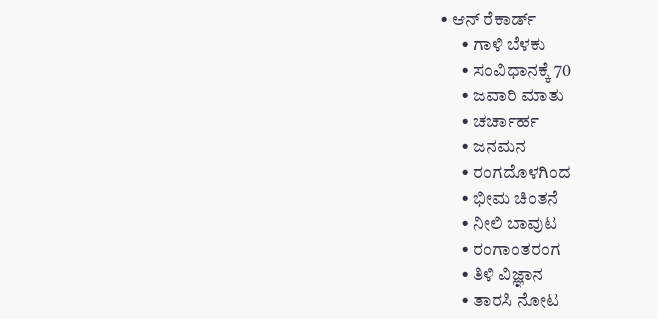• ಆನ್ ರೆಕಾರ್ಡ್
      • ಗಾಳಿ ಬೆಳಕು
      • ಸಂವಿಧಾನಕ್ಕೆ 70
      • ಜವಾರಿ ಮಾತು
      • ಚರ್ಚಾರ್ಹ
      • ಜನಮನ
      • ರಂಗದೊಳಗಿಂದ
      • ಭೀಮ ಚಿಂತನೆ
      • ನೀಲಿ ಬಾವುಟ
      • ರಂಗಾಂತರಂಗ
      • ತಿಳಿ ವಿಜ್ಞಾನ
      • ತಾರಸಿ ನೋಟ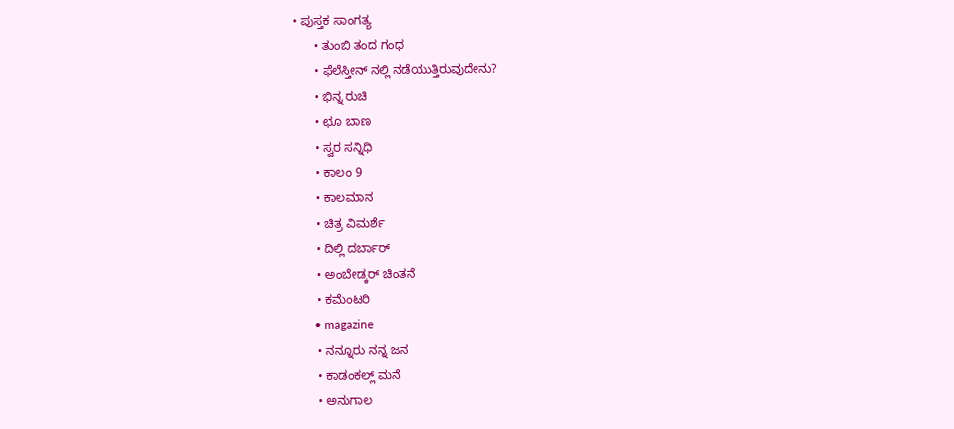• ಪುಸ್ತಕ ಸಾಂಗತ್ಯ
      • ತುಂಬಿ ತಂದ ಗಂಧ
      • ಫೆಲೆಸ್ತೀನ್ ‌ನಲ್ಲಿ ನಡೆಯುತ್ತಿರುವುದೇನು?
      • ಭಿನ್ನ ರುಚಿ
      • ಛೂ ಬಾಣ
      • ಸ್ವರ ಸನ್ನಿಧಿ
      • ಕಾಲಂ 9
      • ಕಾಲಮಾನ
      • ಚಿತ್ರ ವಿಮರ್ಶೆ
      • ದಿಲ್ಲಿ ದರ್ಬಾರ್
      • ಅಂಬೇಡ್ಕರ್ ಚಿಂತನೆ
      • ಕಮೆಂಟರಿ
      • magazine
      • ನನ್ನೂರು ನನ್ನ ಜನ
      • ಕಾಡಂಕಲ್ಲ್ ಮನೆ
      • ಅನುಗಾಲ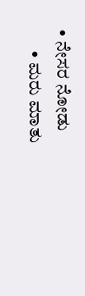• ನೇಸರ ನೋಡು
      • ಮರು ಮಾತು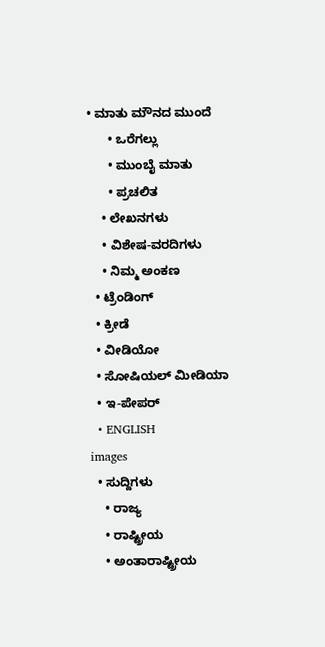• ಮಾತು ಮೌನದ ಮುಂದೆ
      • ಒರೆಗಲ್ಲು
      • ಮುಂಬೈ ಮಾತು
      • ಪ್ರಚಲಿತ
    • ಲೇಖನಗಳು
    • ವಿಶೇಷ-ವರದಿಗಳು
    • ನಿಮ್ಮ ಅಂಕಣ
  • ಟ್ರೆಂಡಿಂಗ್
  • ಕ್ರೀಡೆ
  • ವೀಡಿಯೋ
  • ಸೋಷಿಯಲ್ ಮೀಡಿಯಾ
  • ಇ-ಪೇಪರ್
  • ENGLISH
images
  • ಸುದ್ದಿಗಳು
    • ರಾಜ್ಯ
    • ರಾಷ್ಟ್ರೀಯ
    • ಅಂತಾರಾಷ್ಟ್ರೀಯ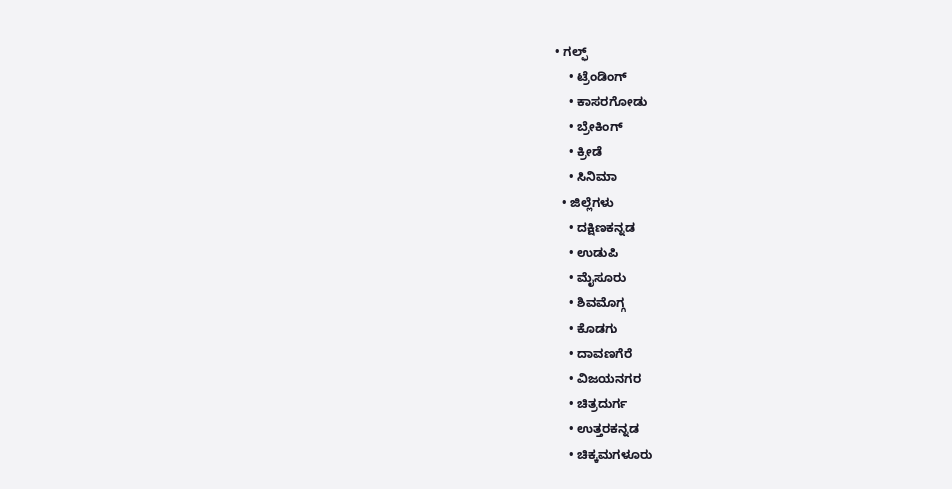• ಗಲ್ಫ್
    • ಟ್ರೆಂಡಿಂಗ್
    • ಕಾಸರಗೋಡು
    • ಬ್ರೇಕಿಂಗ್
    • ಕ್ರೀಡೆ
    • ಸಿನಿಮಾ
  • ಜಿಲ್ಲೆಗಳು
    • ದಕ್ಷಿಣಕನ್ನಡ
    • ಉಡುಪಿ
    • ಮೈಸೂರು
    • ಶಿವಮೊಗ್ಗ
    • ಕೊಡಗು
    • ದಾವಣಗೆರೆ
    • ವಿಜಯನಗರ
    • ಚಿತ್ರದುರ್ಗ
    • ಉತ್ತರಕನ್ನಡ
    • ಚಿಕ್ಕಮಗಳೂರು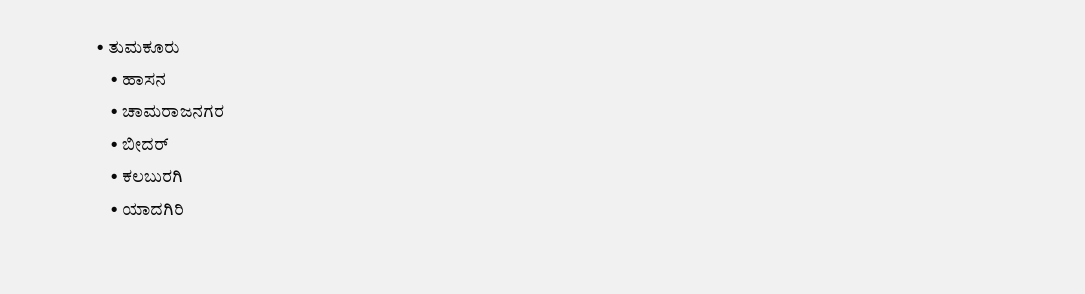• ತುಮಕೂರು
    • ಹಾಸನ
    • ಚಾಮರಾಜನಗರ
    • ಬೀದರ್‌
    • ಕಲಬುರಗಿ
    • ಯಾದಗಿರಿ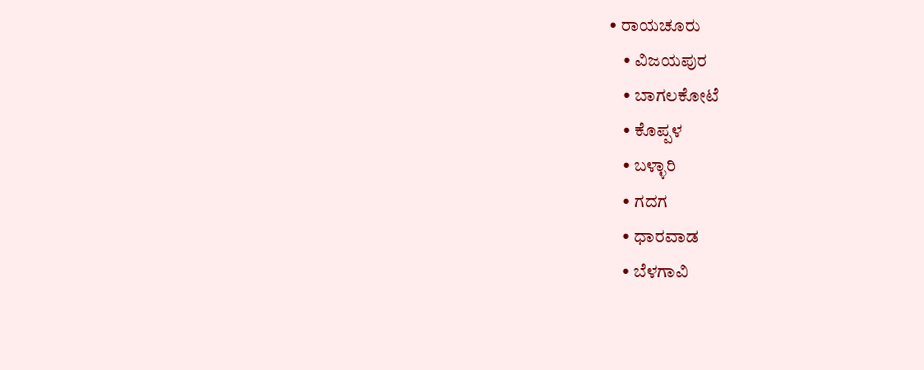• ರಾಯಚೂರು
    • ವಿಜಯಪುರ
    • ಬಾಗಲಕೋಟೆ
    • ಕೊಪ್ಪಳ
    • ಬಳ್ಳಾರಿ
    • ಗದಗ
    • ಧಾರವಾಡ
    • ಬೆಳಗಾವಿ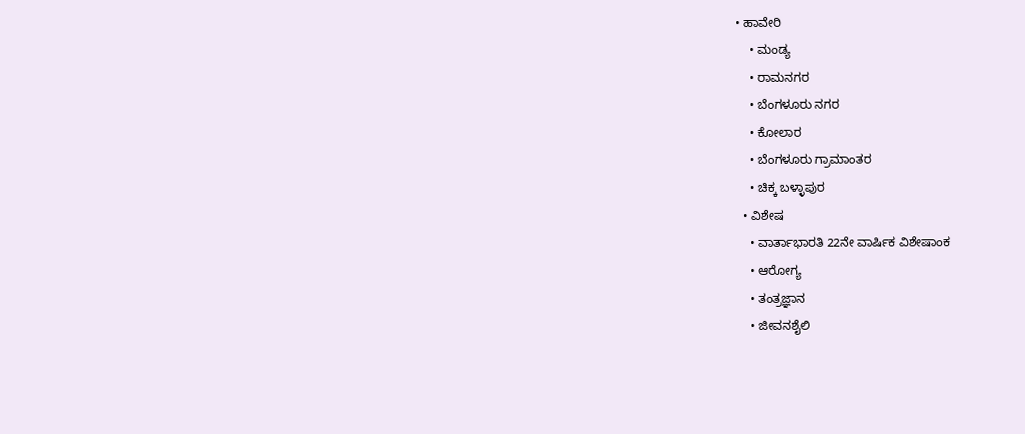• ಹಾವೇರಿ
    • ಮಂಡ್ಯ
    • ರಾಮನಗರ
    • ಬೆಂಗಳೂರು ನಗರ
    • ಕೋಲಾರ
    • ಬೆಂಗಳೂರು ಗ್ರಾಮಾಂತರ
    • ಚಿಕ್ಕ ಬಳ್ಳಾಪುರ
  • ವಿಶೇಷ
    • ವಾರ್ತಾಭಾರತಿ 22ನೇ ವಾರ್ಷಿಕ ವಿಶೇಷಾಂಕ
    • ಆರೋಗ್ಯ
    • ತಂತ್ರಜ್ಞಾನ
    • ಜೀವನಶೈಲಿ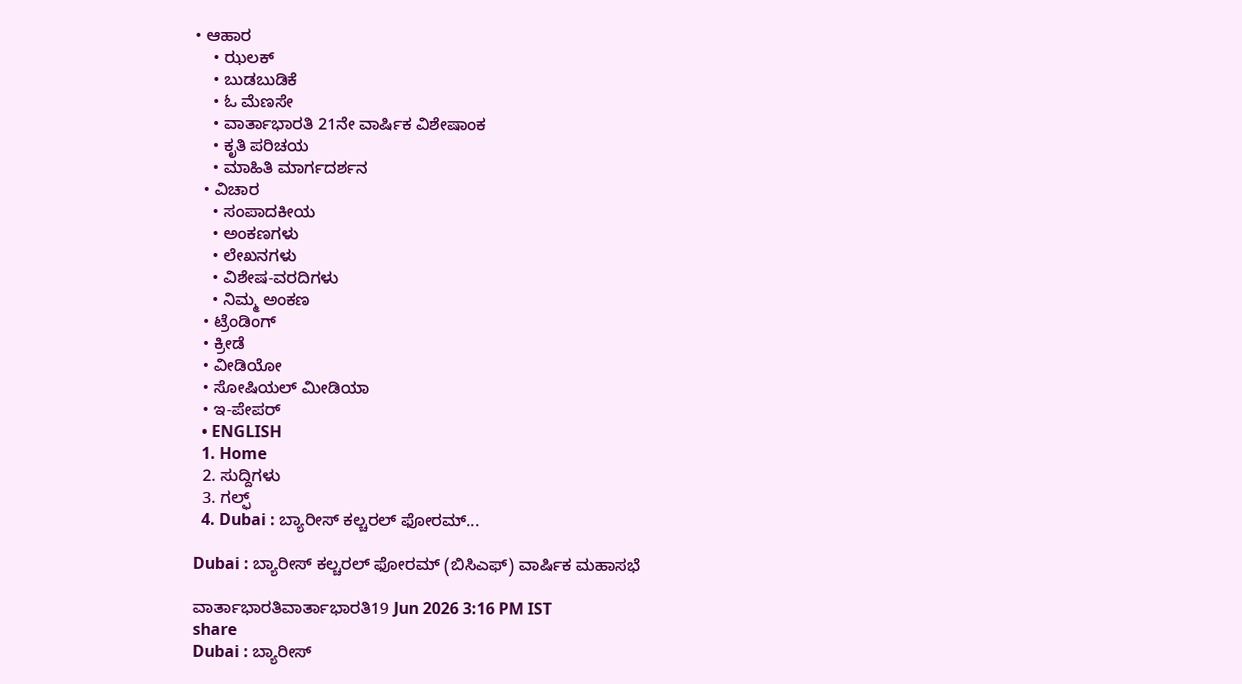• ಆಹಾರ
    • ಝಲಕ್
    • ಬುಡಬುಡಿಕೆ
    • ಓ ಮೆಣಸೇ
    • ವಾರ್ತಾಭಾರತಿ 21ನೇ ವಾರ್ಷಿಕ ವಿಶೇಷಾಂಕ
    • ಕೃತಿ ಪರಿಚಯ
    • ಮಾಹಿತಿ ಮಾರ್ಗದರ್ಶನ
  • ವಿಚಾರ
    • ಸಂಪಾದಕೀಯ
    • ಅಂಕಣಗಳು
    • ಲೇಖನಗಳು
    • ವಿಶೇಷ-ವರದಿಗಳು
    • ನಿಮ್ಮ ಅಂಕಣ
  • ಟ್ರೆಂಡಿಂಗ್
  • ಕ್ರೀಡೆ
  • ವೀಡಿಯೋ
  • ಸೋಷಿಯಲ್ ಮೀಡಿಯಾ
  • ಇ-ಪೇಪರ್
  • ENGLISH
  1. Home
  2. ಸುದ್ದಿಗಳು
  3. ಗಲ್ಫ್
  4. Dubai : ಬ್ಯಾರೀಸ್ ಕಲ್ಚರಲ್ ಫೋರಮ್...

Dubai : ಬ್ಯಾರೀಸ್ ಕಲ್ಚರಲ್ ಫೋರಮ್ (ಬಿಸಿಎಫ್) ವಾರ್ಷಿಕ ಮಹಾಸಭೆ

ವಾರ್ತಾಭಾರತಿವಾರ್ತಾಭಾರತಿ19 Jun 2026 3:16 PM IST
share
Dubai : ಬ್ಯಾರೀಸ್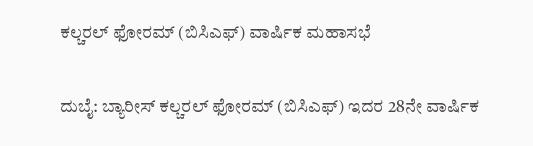ಕಲ್ಚರಲ್ ಫೋರಮ್ (ಬಿಸಿಎಫ್) ವಾರ್ಷಿಕ ಮಹಾಸಭೆ

ದುಬೈ: ಬ್ಯಾರೀಸ್ ಕಲ್ಚರಲ್ ಫೋರಮ್ (ಬಿಸಿಎಫ್) ಇದರ 28ನೇ ವಾರ್ಷಿಕ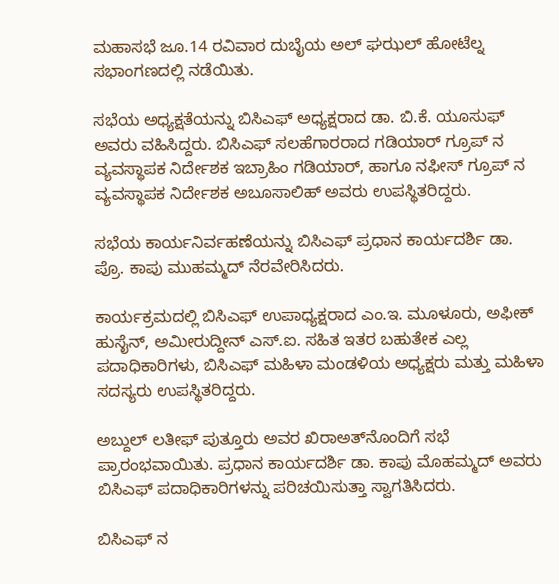ಮಹಾಸಭೆ ಜೂ.14 ರವಿವಾರ ದುಬೈಯ ಅಲ್ ಘಝಲ್ ಹೋಟೆಲ್ನ ಸಭಾಂಗಣದಲ್ಲಿ ನಡೆಯಿತು.

ಸಭೆಯ ಅಧ್ಯಕ್ಷತೆಯನ್ನು ಬಿಸಿಎಫ್ ಅಧ್ಯಕ್ಷರಾದ ಡಾ. ಬಿ.ಕೆ. ಯೂಸುಫ್ ಅವರು ವಹಿಸಿದ್ದರು. ಬಿಸಿಎಫ್ ಸಲಹೆಗಾರರಾದ ಗಡಿಯಾರ್ ಗ್ರೂಪ್ ನ ವ್ಯವಸ್ಥಾಪಕ ನಿರ್ದೇಶಕ ಇಬ್ರಾಹಿಂ ಗಡಿಯಾರ್, ಹಾಗೂ ನಫೀಸ್ ಗ್ರೂಪ್ ನ ವ್ಯವಸ್ಥಾಪಕ ನಿರ್ದೇಶಕ ಅಬೂಸಾಲಿಹ್ ಅವರು ಉಪಸ್ಥಿತರಿದ್ದರು.

ಸಭೆಯ ಕಾರ್ಯನಿರ್ವಹಣೆಯನ್ನು ಬಿಸಿಎಫ್ ಪ್ರಧಾನ ಕಾರ್ಯದರ್ಶಿ ಡಾ. ಪ್ರೊ. ಕಾಪು ಮುಹಮ್ಮದ್ ನೆರವೇರಿಸಿದರು.

ಕಾರ್ಯಕ್ರಮದಲ್ಲಿ ಬಿಸಿಎಫ್ ಉಪಾಧ್ಯಕ್ಷರಾದ ಎಂ.ಇ. ಮೂಳೂರು, ಅಫೀಕ್ ಹುಸೈನ್, ಅಮೀರುದ್ದೀನ್ ಎಸ್.ಐ. ಸಹಿತ ಇತರ ಬಹುತೇಕ ಎಲ್ಲ ಪದಾಧಿಕಾರಿಗಳು, ಬಿಸಿಎಫ್ ಮಹಿಳಾ ಮಂಡಳಿಯ ಅಧ್ಯಕ್ಷರು ಮತ್ತು ಮಹಿಳಾ ಸದಸ್ಯರು ಉಪಸ್ಥಿತರಿದ್ದರು.

ಅಬ್ದುಲ್ ಲತೀಫ್ ಪುತ್ತೂರು ಅವರ ಖಿರಾಅತ್‌ನೊಂದಿಗೆ ಸಭೆ ಪ್ರಾರಂಭವಾಯಿತು. ಪ್ರಧಾನ ಕಾರ್ಯದರ್ಶಿ ಡಾ. ಕಾಪು ಮೊಹಮ್ಮದ್ ಅವರು ಬಿಸಿಎಫ್ ಪದಾಧಿಕಾರಿಗಳನ್ನು ಪರಿಚಯಿಸುತ್ತಾ ಸ್ವಾಗತಿಸಿದರು.

ಬಿಸಿಎಫ್ ನ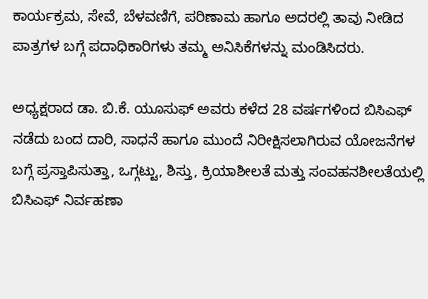ಕಾರ್ಯಕ್ರಮ, ಸೇವೆ, ಬೆಳವಣಿಗೆ, ಪರಿಣಾಮ ಹಾಗೂ ಅದರಲ್ಲಿ ತಾವು ನೀಡಿದ ಪಾತ್ರಗಳ ಬಗ್ಗೆ ಪದಾಧಿಕಾರಿಗಳು ತಮ್ಮ ಅನಿಸಿಕೆಗಳನ್ನು ಮಂಡಿಸಿದರು.

ಅಧ್ಯಕ್ಷರಾದ ಡಾ. ಬಿ.ಕೆ. ಯೂಸುಫ್ ಅವರು ಕಳೆದ 28 ವರ್ಷಗಳಿಂದ ಬಿಸಿಎಫ್ ನಡೆದು ಬಂದ ದಾರಿ, ಸಾಧನೆ ಹಾಗೂ ಮುಂದೆ ನಿರೀಕ್ಷಿಸಲಾಗಿರುವ ಯೋಜನೆಗಳ ಬಗ್ಗೆ ಪ್ರಸ್ತಾಪಿಸುತ್ತಾ, ಒಗ್ಗಟ್ಟು, ಶಿಸ್ತು, ಕ್ರಿಯಾಶೀಲತೆ ಮತ್ತು ಸಂವಹನಶೀಲತೆಯಲ್ಲಿ ಬಿಸಿಎಫ್ ನಿರ್ವಹಣಾ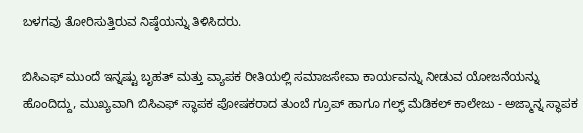ಬಳಗವು ತೋರಿಸುತ್ತಿರುವ ನಿಷ್ಠೆಯನ್ನು ತಿಳಿಸಿದರು.

ಬಿಸಿಎಫ್ ಮುಂದೆ ಇನ್ನಷ್ಟು ಬೃಹತ್ ಮತ್ತು ವ್ಯಾಪಕ ರೀತಿಯಲ್ಲಿ ಸಮಾಜಸೇವಾ ಕಾರ್ಯವನ್ನು ನೀಡುವ ಯೋಜನೆಯನ್ನು ಹೊಂದಿದ್ದು, ಮುಖ್ಯವಾಗಿ ಬಿಸಿಎಫ್ ಸ್ಥಾಪಕ ಪೋಷಕರಾದ ತುಂಬೆ ಗ್ರೂಪ್ ಹಾಗೂ ಗಲ್ಫ್ ಮೆಡಿಕಲ್ ಕಾಲೇಜು - ಅಜ್ಮಾನ್ನ ಸ್ಥಾಪಕ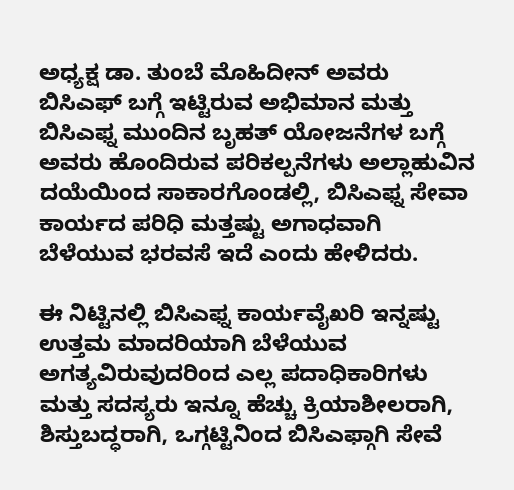ಅಧ್ಯಕ್ಷ ಡಾ. ತುಂಬೆ ಮೊಹಿದೀನ್ ಅವರು ಬಿಸಿಎಫ್ ಬಗ್ಗೆ ಇಟ್ಟಿರುವ ಅಭಿಮಾನ ಮತ್ತು ಬಿಸಿಎಫ್ನ ಮುಂದಿನ ಬೃಹತ್ ಯೋಜನೆಗಳ ಬಗ್ಗೆ ಅವರು ಹೊಂದಿರುವ ಪರಿಕಲ್ಪನೆಗಳು ಅಲ್ಲಾಹುವಿನ ದಯೆಯಿಂದ ಸಾಕಾರಗೊಂಡಲ್ಲಿ, ಬಿಸಿಎಫ್ನ ಸೇವಾ ಕಾರ್ಯದ ಪರಿಧಿ ಮತ್ತಷ್ಟು ಅಗಾಧವಾಗಿ ಬೆಳೆಯುವ ಭರವಸೆ ಇದೆ ಎಂದು ಹೇಳಿದರು.

ಈ ನಿಟ್ಟಿನಲ್ಲಿ ಬಿಸಿಎಫ್ನ ಕಾರ್ಯವೈಖರಿ ಇನ್ನಷ್ಟು ಉತ್ತಮ ಮಾದರಿಯಾಗಿ ಬೆಳೆಯುವ ಅಗತ್ಯವಿರುವುದರಿಂದ ಎಲ್ಲ ಪದಾಧಿಕಾರಿಗಳು ಮತ್ತು ಸದಸ್ಯರು ಇನ್ನೂ ಹೆಚ್ಚು ಕ್ರಿಯಾಶೀಲರಾಗಿ, ಶಿಸ್ತುಬದ್ಧರಾಗಿ, ಒಗ್ಗಟ್ಟಿನಿಂದ ಬಿಸಿಎಫ್ಗಾಗಿ ಸೇವೆ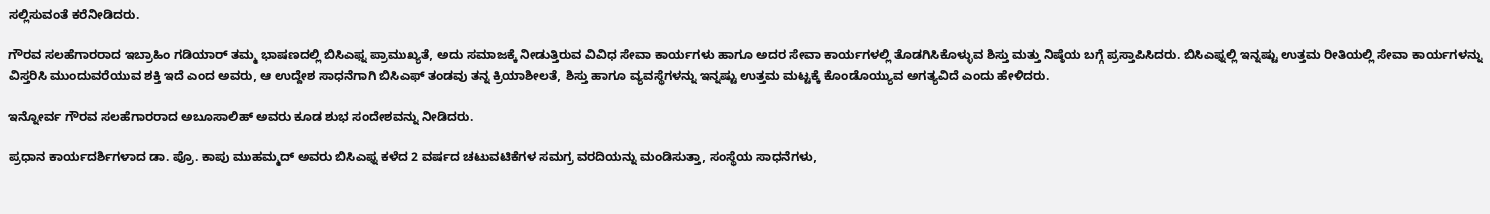ಸಲ್ಲಿಸುವಂತೆ ಕರೆನೀಡಿದರು.

ಗೌರವ ಸಲಹೆಗಾರರಾದ ಇಬ್ರಾಹಿಂ ಗಡಿಯಾರ್ ತಮ್ಮ ಭಾಷಣದಲ್ಲಿ ಬಿಸಿಎಫ್ನ ಪ್ರಾಮುಖ್ಯತೆ, ಅದು ಸಮಾಜಕ್ಕೆ ನೀಡುತ್ತಿರುವ ವಿವಿಧ ಸೇವಾ ಕಾರ್ಯಗಳು ಹಾಗೂ ಅದರ ಸೇವಾ ಕಾರ್ಯಗಳಲ್ಲಿ ತೊಡಗಿಸಿಕೊಳ್ಳುವ ಶಿಸ್ತು ಮತ್ತು ನಿಷ್ಠೆಯ ಬಗ್ಗೆ ಪ್ರಸ್ತಾಪಿಸಿದರು. ಬಿಸಿಎಫ್ನಲ್ಲಿ ಇನ್ನಷ್ಟು ಉತ್ತಮ ರೀತಿಯಲ್ಲಿ ಸೇವಾ ಕಾರ್ಯಗಳನ್ನು ವಿಸ್ತರಿಸಿ ಮುಂದುವರೆಯುವ ಶಕ್ತಿ ಇದೆ ಎಂದ ಅವರು, ಆ ಉದ್ದೇಶ ಸಾಧನೆಗಾಗಿ ಬಿಸಿಎಫ್ ತಂಡವು ತನ್ನ ಕ್ರಿಯಾಶೀಲತೆ, ಶಿಸ್ತು ಹಾಗೂ ವ್ಯವಸ್ಥೆಗಳನ್ನು ಇನ್ನಷ್ಟು ಉತ್ತಮ ಮಟ್ಟಕ್ಕೆ ಕೊಂಡೊಯ್ಯುವ ಅಗತ್ಯವಿದೆ ಎಂದು ಹೇಳಿದರು.

ಇನ್ನೋರ್ವ ಗೌರವ ಸಲಹೆಗಾರರಾದ ಅಬೂಸಾಲಿಹ್ ಅವರು ಕೂಡ ಶುಭ ಸಂದೇಶವನ್ನು ನೀಡಿದರು.

ಪ್ರಧಾನ ಕಾರ್ಯದರ್ಶಿಗಳಾದ ಡಾ. ಪ್ರೊ. ಕಾಪು ಮುಹಮ್ಮದ್ ಅವರು ಬಿಸಿಎಫ್ನ ಕಳೆದ 2 ವರ್ಷದ ಚಟುವಟಿಕೆಗಳ ಸಮಗ್ರ ವರದಿಯನ್ನು ಮಂಡಿಸುತ್ತಾ, ಸಂಸ್ಥೆಯ ಸಾಧನೆಗಳು,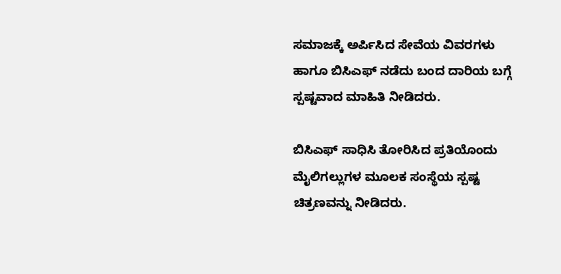ಸಮಾಜಕ್ಕೆ ಅರ್ಪಿಸಿದ ಸೇವೆಯ ವಿವರಗಳು ಹಾಗೂ ಬಿಸಿಎಫ್ ನಡೆದು ಬಂದ ದಾರಿಯ ಬಗ್ಗೆ ಸ್ಪಷ್ಟವಾದ ಮಾಹಿತಿ ನೀಡಿದರು.

ಬಿಸಿಎಫ್ ಸಾಧಿಸಿ ತೋರಿಸಿದ ಪ್ರತಿಯೊಂದು ಮೈಲಿಗಲ್ಲುಗಳ ಮೂಲಕ ಸಂಸ್ಥೆಯ ಸ್ಪಷ್ಟ ಚಿತ್ರಣವನ್ನು ನೀಡಿದರು.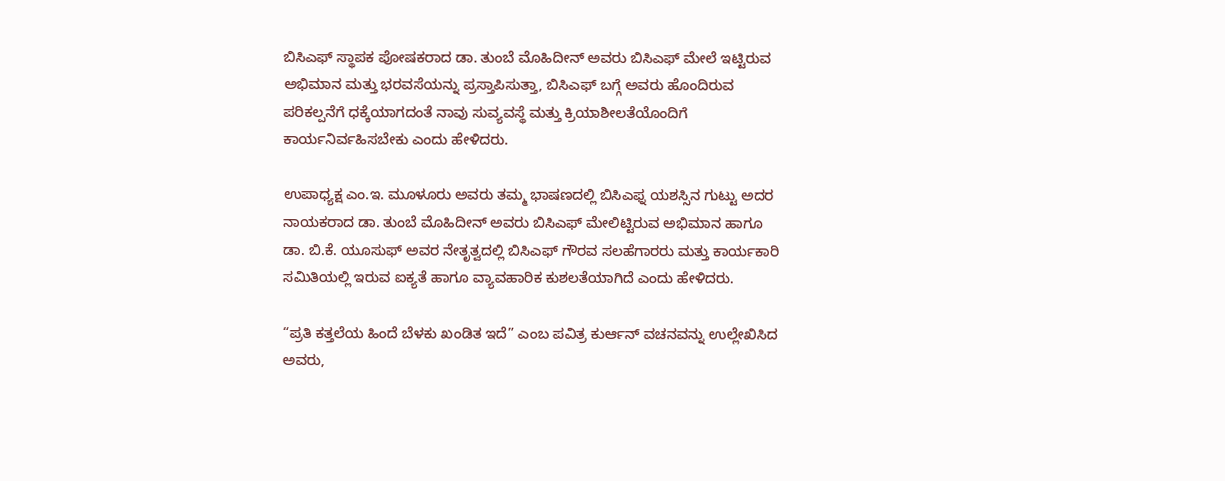ಬಿಸಿಎಫ್ ಸ್ಥಾಪಕ ಪೋಷಕರಾದ ಡಾ. ತುಂಬೆ ಮೊಹಿದೀನ್ ಅವರು ಬಿಸಿಎಫ್ ಮೇಲೆ ಇಟ್ಟಿರುವ ಅಭಿಮಾನ ಮತ್ತು ಭರವಸೆಯನ್ನು ಪ್ರಸ್ತಾಪಿಸುತ್ತಾ, ಬಿಸಿಎಫ್ ಬಗ್ಗೆ ಅವರು ಹೊಂದಿರುವ ಪರಿಕಲ್ಪನೆಗೆ ಧಕ್ಕೆಯಾಗದಂತೆ ನಾವು ಸುವ್ಯವಸ್ಥೆ ಮತ್ತು ಕ್ರಿಯಾಶೀಲತೆಯೊಂದಿಗೆ ಕಾರ್ಯನಿರ್ವಹಿಸಬೇಕು ಎಂದು ಹೇಳಿದರು.

ಉಪಾಧ್ಯಕ್ಷ ಎಂ.ಇ. ಮೂಳೂರು ಅವರು ತಮ್ಮ ಭಾಷಣದಲ್ಲಿ ಬಿಸಿಎಫ್ನ ಯಶಸ್ಸಿನ ಗುಟ್ಟು ಅದರ ನಾಯಕರಾದ ಡಾ. ತುಂಬೆ ಮೊಹಿದೀನ್ ಅವರು ಬಿಸಿಎಫ್ ಮೇಲಿಟ್ಟಿರುವ ಅಭಿಮಾನ ಹಾಗೂ ಡಾ. ಬಿ.ಕೆ. ಯೂಸುಫ್ ಅವರ ನೇತೃತ್ವದಲ್ಲಿ ಬಿಸಿಎಫ್ ಗೌರವ ಸಲಹೆಗಾರರು ಮತ್ತು ಕಾರ್ಯಕಾರಿ ಸಮಿತಿಯಲ್ಲಿ ಇರುವ ಐಕ್ಯತೆ ಹಾಗೂ ವ್ಯಾವಹಾರಿಕ ಕುಶಲತೆಯಾಗಿದೆ ಎಂದು ಹೇಳಿದರು.

“ಪ್ರತಿ ಕತ್ತಲೆಯ ಹಿಂದೆ ಬೆಳಕು ಖಂಡಿತ ಇದೆ” ಎಂಬ ಪವಿತ್ರ ಕುರ್ಆನ್ ವಚನವನ್ನು ಉಲ್ಲೇಖಿಸಿದ ಅವರು,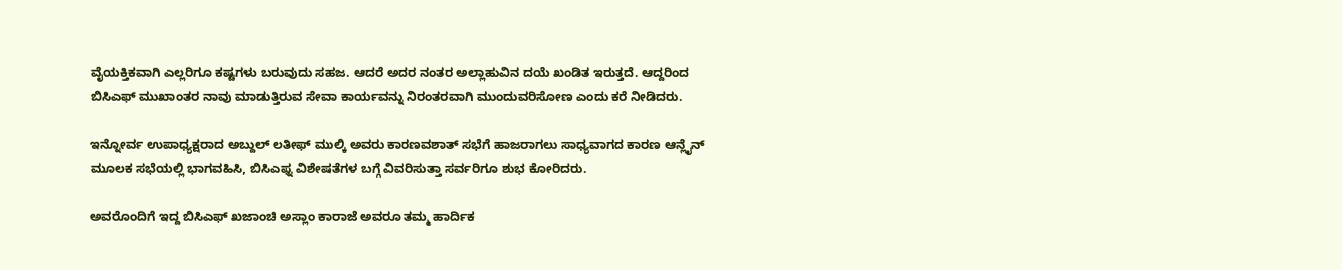ವೈಯಕ್ತಿಕವಾಗಿ ಎಲ್ಲರಿಗೂ ಕಷ್ಟಗಳು ಬರುವುದು ಸಹಜ. ಆದರೆ ಅದರ ನಂತರ ಅಲ್ಲಾಹುವಿನ ದಯೆ ಖಂಡಿತ ಇರುತ್ತದೆ. ಆದ್ದರಿಂದ ಬಿಸಿಎಫ್ ಮುಖಾಂತರ ನಾವು ಮಾಡುತ್ತಿರುವ ಸೇವಾ ಕಾರ್ಯವನ್ನು ನಿರಂತರವಾಗಿ ಮುಂದುವರಿಸೋಣ ಎಂದು ಕರೆ ನೀಡಿದರು.

ಇನ್ನೋರ್ವ ಉಪಾಧ್ಯಕ್ಷರಾದ ಅಬ್ದುಲ್ ಲತೀಫ್ ಮುಲ್ಕಿ ಅವರು ಕಾರಣವಶಾತ್ ಸಭೆಗೆ ಹಾಜರಾಗಲು ಸಾಧ್ಯವಾಗದ ಕಾರಣ ಆನ್ಲೈನ್ ಮೂಲಕ ಸಭೆಯಲ್ಲಿ ಭಾಗವಹಿಸಿ, ಬಿಸಿಎಫ್ನ ವಿಶೇಷತೆಗಳ ಬಗ್ಗೆ ವಿವರಿಸುತ್ತಾ ಸರ್ವರಿಗೂ ಶುಭ ಕೋರಿದರು.

ಅವರೊಂದಿಗೆ ಇದ್ದ ಬಿಸಿಎಫ್ ಖಜಾಂಚಿ ಅಸ್ಲಾಂ ಕಾರಾಜೆ ಅವರೂ ತಮ್ಮ ಹಾರ್ದಿಕ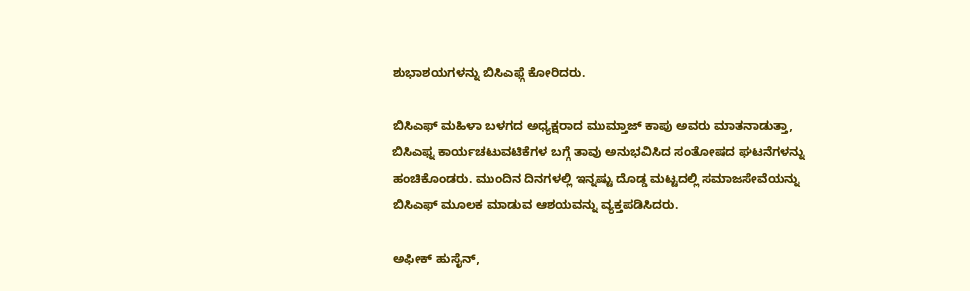ಶುಭಾಶಯಗಳನ್ನು ಬಿಸಿಎಫ್ಗೆ ಕೋರಿದರು.

ಬಿಸಿಎಫ್ ಮಹಿಳಾ ಬಳಗದ ಅಧ್ಯಕ್ಷರಾದ ಮುಮ್ತಾಜ್ ಕಾಪು ಅವರು ಮಾತನಾಡುತ್ತಾ, ಬಿಸಿಎಫ್ನ ಕಾರ್ಯಚಟುವಟಿಕೆಗಳ ಬಗ್ಗೆ ತಾವು ಅನುಭವಿಸಿದ ಸಂತೋಷದ ಘಟನೆಗಳನ್ನು ಹಂಚಿಕೊಂಡರು. ಮುಂದಿನ ದಿನಗಳಲ್ಲಿ ಇನ್ನಷ್ಟು ದೊಡ್ಡ ಮಟ್ಟದಲ್ಲಿ ಸಮಾಜಸೇವೆಯನ್ನು ಬಿಸಿಎಫ್ ಮೂಲಕ ಮಾಡುವ ಆಶಯವನ್ನು ವ್ಯಕ್ತಪಡಿಸಿದರು.

ಅಫೀಕ್ ಹುಸೈನ್,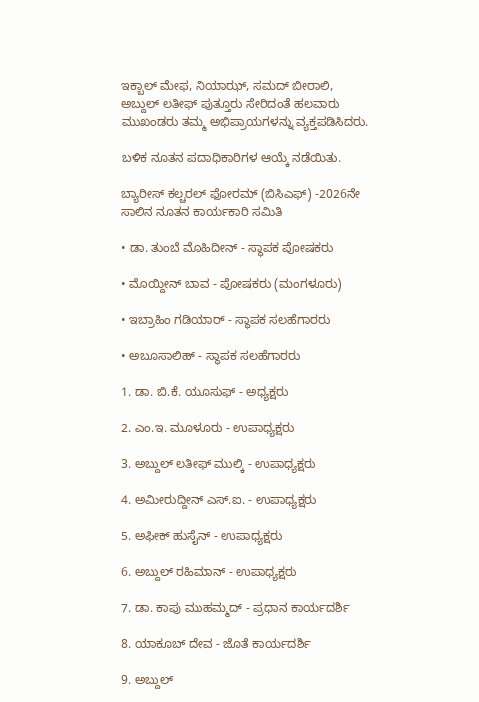ಇಕ್ಬಾಲ್ ಮೇಫ, ನಿಯಾಝ್, ಸಮದ್ ಬೀರಾಲಿ, ಅಬ್ದುಲ್ ಲತೀಫ್ ಪುತ್ತೂರು ಸೇರಿದಂತೆ ಹಲವಾರು ಮುಖಂಡರು ತಮ್ಮ ಅಭಿಪ್ರಾಯಗಳನ್ನು ವ್ಯಕ್ತಪಡಿಸಿದರು.

ಬಳಿಕ ನೂತನ ಪದಾಧಿಕಾರಿಗಳ ಆಯ್ಕೆ ನಡೆಯಿತು.

ಬ್ಯಾರೀಸ್ ಕಲ್ಚರಲ್ ಫೋರಮ್ (ಬಿಸಿಎಫ್) -2026ನೇ ಸಾಲಿನ ನೂತನ ಕಾರ್ಯಕಾರಿ ಸಮಿತಿ

• ಡಾ. ತುಂಬೆ ಮೊಹಿದೀನ್ - ಸ್ಥಾಪಕ ಪೋಷಕರು

• ಮೊಯ್ದೀನ್ ಬಾವ - ಪೋಷಕರು (ಮಂಗಳೂರು)

• ಇಬ್ರಾಹಿಂ ಗಡಿಯಾರ್ - ಸ್ಥಾಪಕ ಸಲಹೆಗಾರರು

• ಅಬೂಸಾಲಿಹ್ - ಸ್ಥಾಪಕ ಸಲಹೆಗಾರರು

1. ಡಾ. ಬಿ.ಕೆ. ಯೂಸುಫ್ - ಅಧ್ಯಕ್ಷರು

2. ಎಂ.ಇ. ಮೂಳೂರು - ಉಪಾಧ್ಯಕ್ಷರು

3. ಅಬ್ದುಲ್ ಲತೀಫ್ ಮುಲ್ಕಿ - ಉಪಾಧ್ಯಕ್ಷರು

4. ಅಮೀರುದ್ದೀನ್ ಎಸ್.ಐ. - ಉಪಾಧ್ಯಕ್ಷರು

5. ಅಫೀಕ್ ಹುಸೈನ್ - ಉಪಾಧ್ಯಕ್ಷರು

6. ಅಬ್ದುಲ್ ರಹಿಮಾನ್ - ಉಪಾಧ್ಯಕ್ಷರು

7. ಡಾ. ಕಾಪು ಮುಹಮ್ಮದ್ - ಪ್ರಧಾನ ಕಾರ್ಯದರ್ಶಿ

8. ಯಾಕೂಬ್ ದೇವ - ಜೊತೆ ಕಾರ್ಯದರ್ಶಿ

9. ಅಬ್ದುಲ್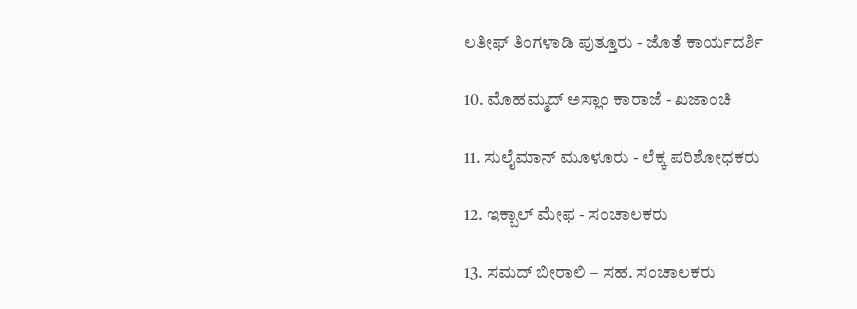ಲತೀಫ್ ತಿಂಗಳಾಡಿ ಪುತ್ತೂರು - ಜೊತೆ ಕಾರ್ಯದರ್ಶಿ

10. ಮೊಹಮ್ಮದ್ ಅಸ್ಲಾಂ ಕಾರಾಜೆ - ಖಜಾಂಚಿ

11. ಸುಲೈಮಾನ್ ಮೂಳೂರು - ಲೆಕ್ಕ ಪರಿಶೋಧಕರು

12. ಇಕ್ಬಾಲ್ ಮೇಫ - ಸಂಚಾಲಕರು

13. ಸಮದ್ ಬೀರಾಲಿ – ಸಹ. ಸಂಚಾಲಕರು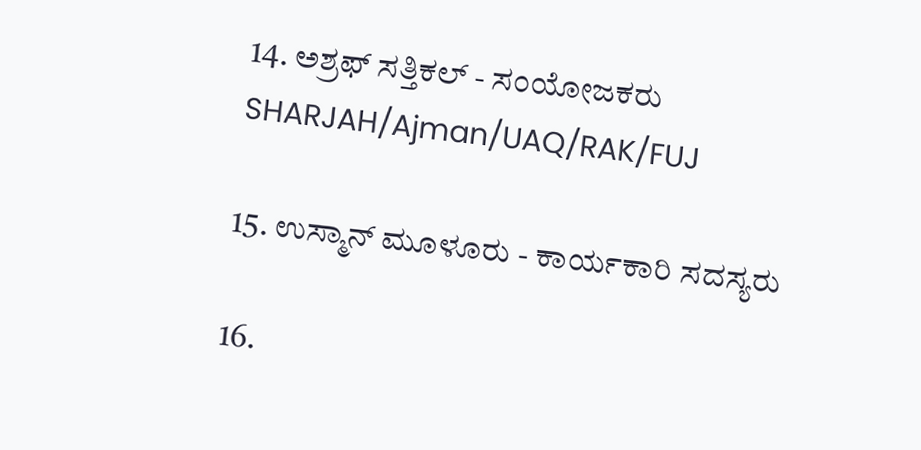14. ಅಶ್ರಫ್ ಸತ್ತಿಕಲ್ - ಸಂಯೋಜಕರು SHARJAH/Ajman/UAQ/RAK/FUJ

15. ಉಸ್ಮಾನ್ ಮೂಳೂರು - ಕಾರ್ಯಕಾರಿ ಸದಸ್ಯರು

16.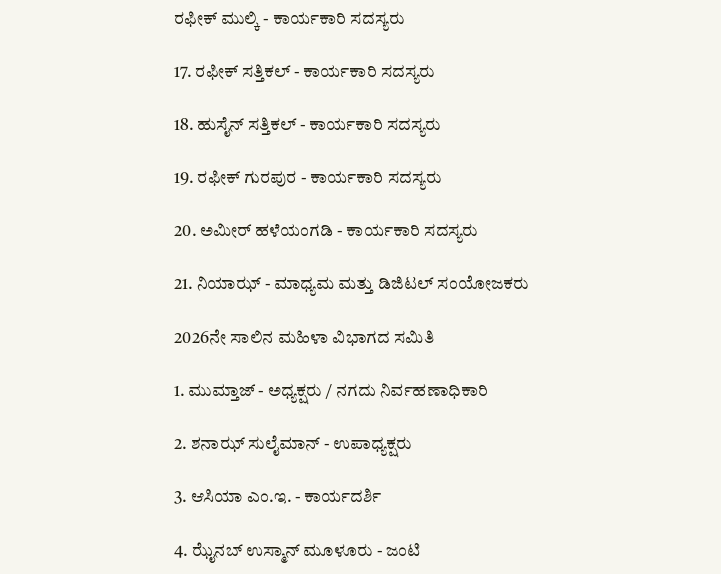ರಫೀಕ್ ಮುಲ್ಕಿ - ಕಾರ್ಯಕಾರಿ ಸದಸ್ಯರು

17. ರಫೀಕ್ ಸತ್ತಿಕಲ್ - ಕಾರ್ಯಕಾರಿ ಸದಸ್ಯರು

18. ಹುಸೈನ್ ಸತ್ತಿಕಲ್ - ಕಾರ್ಯಕಾರಿ ಸದಸ್ಯರು

19. ರಫೀಕ್ ಗುರಪುರ - ಕಾರ್ಯಕಾರಿ ಸದಸ್ಯರು

20. ಅಮೀರ್ ಹಳೆಯಂಗಡಿ - ಕಾರ್ಯಕಾರಿ ಸದಸ್ಯರು

21. ನಿಯಾಝ್ - ಮಾಧ್ಯಮ ಮತ್ತು ಡಿಜಿಟಲ್ ಸಂಯೋಜಕರು

2026ನೇ ಸಾಲಿನ ಮಹಿಳಾ ವಿಭಾಗದ ಸಮಿತಿ

1. ಮುಮ್ತಾಜ್ - ಅಧ್ಯಕ್ಷರು / ನಗದು ನಿರ್ವಹಣಾಧಿಕಾರಿ

2. ಶನಾಝ್ ಸುಲೈಮಾನ್ - ಉಪಾಧ್ಯಕ್ಷರು

3. ಆಸಿಯಾ ಎಂ.ಇ. - ಕಾರ್ಯದರ್ಶಿ

4. ಝೈನಬ್ ಉಸ್ಮಾನ್ ಮೂಳೂರು - ಜಂಟಿ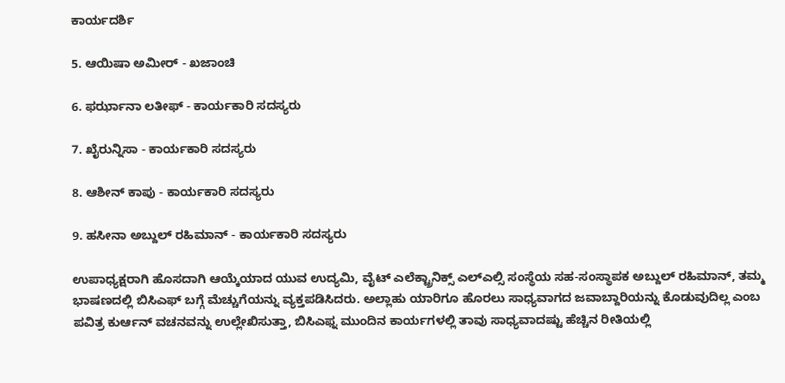ಕಾರ್ಯದರ್ಶಿ

5. ಆಯಿಷಾ ಅಮೀರ್ - ಖಜಾಂಚಿ

6. ಫರ್ಝಾನಾ ಲತೀಫ್ - ಕಾರ್ಯಕಾರಿ ಸದಸ್ಯರು

7. ಖೈರುನ್ನಿಸಾ - ಕಾರ್ಯಕಾರಿ ಸದಸ್ಯರು

8. ಆಶೀನ್ ಕಾಪು - ಕಾರ್ಯಕಾರಿ ಸದಸ್ಯರು

9. ಹಸೀನಾ ಅಬ್ದುಲ್ ರಹಿಮಾನ್ - ಕಾರ್ಯಕಾರಿ ಸದಸ್ಯರು

ಉಪಾಧ್ಯಕ್ಷರಾಗಿ ಹೊಸದಾಗಿ ಆಯ್ಕೆಯಾದ ಯುವ ಉದ್ಯಮಿ, ವೈಟ್ ಎಲೆಕ್ಟ್ರಾನಿಕ್ಸ್ ಎಲ್ಎಲ್ಸಿ ಸಂಸ್ಥೆಯ ಸಹ-ಸಂಸ್ಥಾಪಕ ಅಬ್ದುಲ್ ರಹಿಮಾನ್, ತಮ್ಮ ಭಾಷಣದಲ್ಲಿ ಬಿಸಿಎಫ್ ಬಗ್ಗೆ ಮೆಚ್ಚುಗೆಯನ್ನು ವ್ಯಕ್ತಪಡಿಸಿದರು. ಅಲ್ಲಾಹು ಯಾರಿಗೂ ಹೊರಲು ಸಾಧ್ಯವಾಗದ ಜವಾಬ್ದಾರಿಯನ್ನು ಕೊಡುವುದಿಲ್ಲ ಎಂಬ ಪವಿತ್ರ ಕುರ್ಆನ್ ವಚನವನ್ನು ಉಲ್ಲೇಖಿಸುತ್ತಾ, ಬಿಸಿಎಫ್ನ ಮುಂದಿನ ಕಾರ್ಯಗಳಲ್ಲಿ ತಾವು ಸಾಧ್ಯವಾದಷ್ಟು ಹೆಚ್ಚಿನ ರೀತಿಯಲ್ಲಿ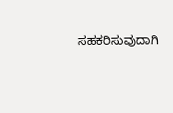ಸಹಕರಿಸುವುದಾಗಿ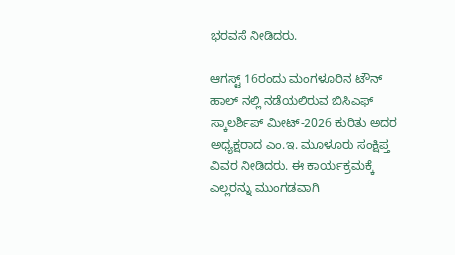ಭರವಸೆ ನೀಡಿದರು.

ಆಗಸ್ಟ್ 16ರಂದು ಮಂಗಳೂರಿನ ಟೌನ್ ಹಾಲ್ ನಲ್ಲಿ ನಡೆಯಲಿರುವ ಬಿಸಿಎಫ್ ಸ್ಕಾಲರ್ಶಿಪ್ ಮೀಟ್-2026 ಕುರಿತು ಅದರ ಅಧ್ಯಕ್ಷರಾದ ಎಂ.ಇ. ಮೂಳೂರು ಸಂಕ್ಷಿಪ್ತ ವಿವರ ನೀಡಿದರು. ಈ ಕಾರ್ಯಕ್ರಮಕ್ಕೆ ಎಲ್ಲರನ್ನು ಮುಂಗಡವಾಗಿ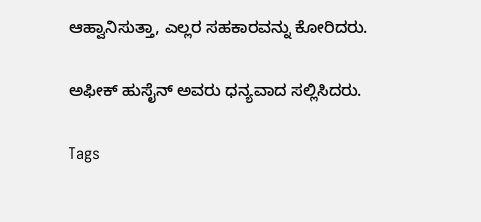ಆಹ್ವಾನಿಸುತ್ತಾ, ಎಲ್ಲರ ಸಹಕಾರವನ್ನು ಕೋರಿದರು.

ಅಫೀಕ್ ಹುಸೈನ್ ಅವರು ಧನ್ಯವಾದ ಸಲ್ಲಿಸಿದರು.

Tags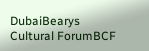DubaiBearys Cultural ForumBCF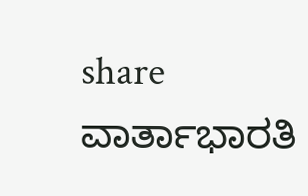share
ವಾರ್ತಾಭಾರತಿ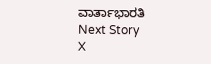ವಾರ್ತಾಭಾರತಿ
Next Story
X